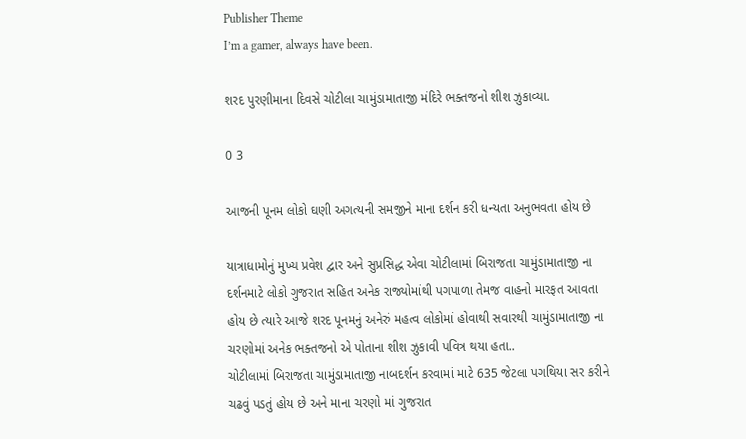Publisher Theme
I’m a gamer, always have been.

શરદ પુરણીમાના દિવસે ચોટીલા ચામુંડામાતાજી મંદિરે ભક્તજનો શીશ ઝુકાવ્યા.

0 3

આજની પૂનમ લોકો ઘણી અગત્યની સમજીને માના દર્શન કરી ધન્યતા અનુભવતા હોય છે

યાત્રાધામોનું મુખ્ય પ્રવેશ દ્વાર અને સુપ્રસિદ્ધ એવા ચોટીલામાં બિરાજતા ચામુંડામાતાજી ના દર્શનમાટે લોકો ગુજરાત સહિત અનેક રાજ્યોમાંથી પગપાળા તેમજ વાહનો મારફત આવતા હોય છે ત્યારે આજે શરદ પૂનમનું અનેરું મહત્વ લોકોમાં હોવાથી સવારથી ચામુંડામાતાજી ના ચરણોમાં અનેક ભક્તજનો એ પોતાના શીશ ઝુકાવી પવિત્ર થયા હતા..
ચોટીલામાં બિરાજતા ચામુંડામાતાજી નાબદર્શન કરવામાં માટે 635 જેટલા પગથિયા સર કરીને ચઢવું પડતું હોય છે અને માના ચરણો માં ગુજરાત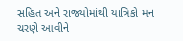સહિત અને રાજ્યોમાંથી યાત્રિકો મન ચરણે આવીને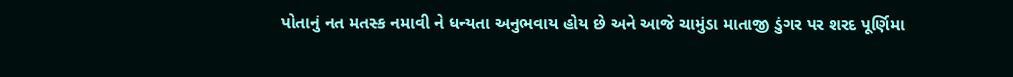પોતાનું નત મતસ્ક નમાવી ને ધન્યતા અનુભવાય હોય છે અને આજે ચામુંડા માતાજી ડુંગર પર શરદ પૂર્ણિમા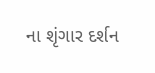ના શૃંગાર દર્શન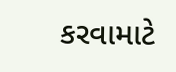કરવામાટે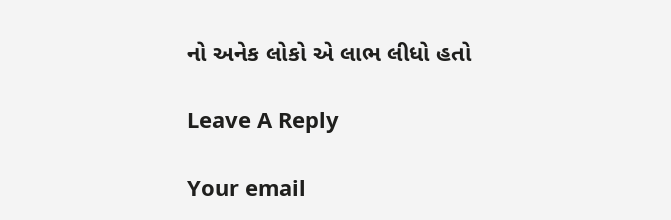નો અનેક લોકો એ લાભ લીધો હતો

Leave A Reply

Your email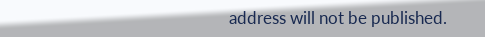address will not be published.